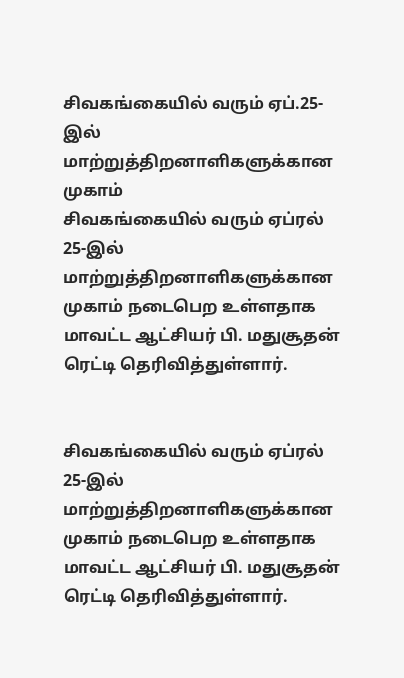சிவகங்கையில் வரும் ஏப்.25-இல் மாற்றுத்திறனாளிகளுக்கான முகாம்
சிவகங்கையில் வரும் ஏப்ரல் 25-இல் மாற்றுத்திறனாளிகளுக்கான முகாம் நடைபெற உள்ளதாக மாவட்ட ஆட்சியர் பி. மதுசூதன் ரெட்டி தெரிவித்துள்ளார்.


சிவகங்கையில் வரும் ஏப்ரல் 25-இல் மாற்றுத்திறனாளிகளுக்கான முகாம் நடைபெற உள்ளதாக மாவட்ட ஆட்சியர் பி. மதுசூதன் ரெட்டி தெரிவித்துள்ளார்.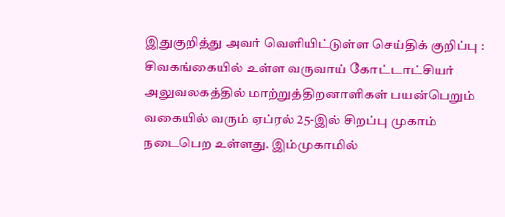இதுகுறித்து அவர் வெளியிட்டுள்ள செய்திக் குறிப்பு : சிவகங்கையில் உள்ள வருவாய் கோட்டாட்சியர் அலுவலகத்தில் மாற்றுத்திறனாளிகள் பயன்பெறும் வகையில் வரும் ஏப்ரல் 25-இல் சிறப்பு முகாம் நடைபெற உள்ளது. இம்முகாமில்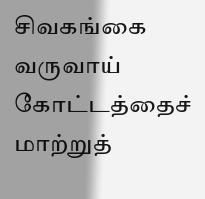சிவகங்கை வருவாய் கோட்டத்தைச் மாற்றுத்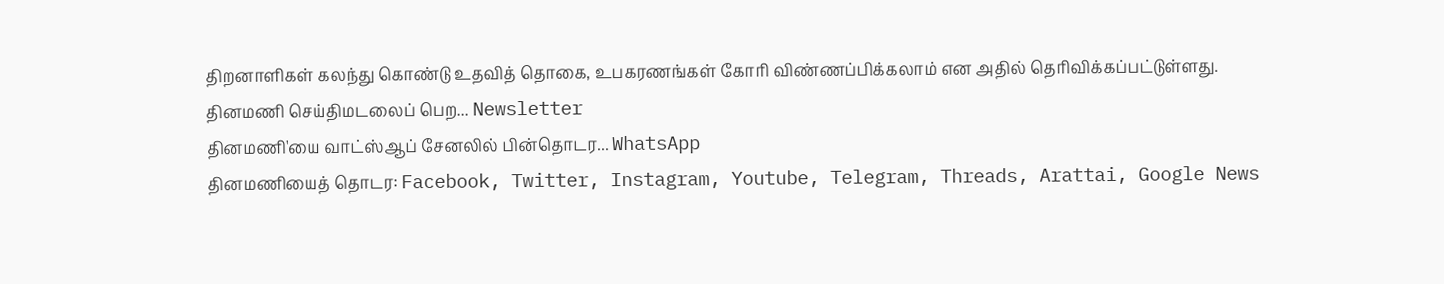திறனாளிகள் கலந்து கொண்டு உதவித் தொகை, உபகரணங்கள் கோரி விண்ணப்பிக்கலாம் என அதில் தெரிவிக்கப்பட்டுள்ளது.
தினமணி செய்திமடலைப் பெற... Newsletter
தினமணி'யை வாட்ஸ்ஆப் சேனலில் பின்தொடர... WhatsApp
தினமணியைத் தொடர: Facebook, Twitter, Instagram, Youtube, Telegram, Threads, Arattai, Google News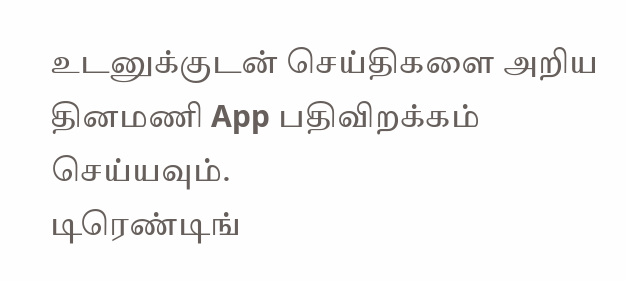உடனுக்குடன் செய்திகளை அறிய தினமணி App பதிவிறக்கம் செய்யவும்.
டிரெண்டிங்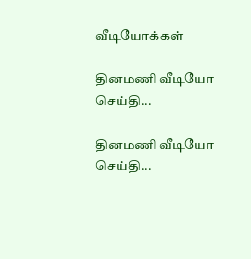வீடியோக்கள்

தினமணி வீடியோ செய்தி...

தினமணி வீடியோ செய்தி...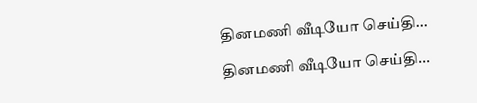தினமணி வீடியோ செய்தி...

தினமணி வீடியோ செய்தி...